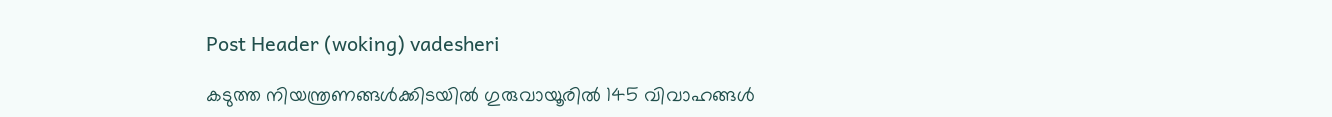Post Header (woking) vadesheri

കടുത്ത നിയന്ത്രണങ്ങൾക്കിടയിൽ ഗുരുവായൂരിൽ 145 വിവാഹങ്ങൾ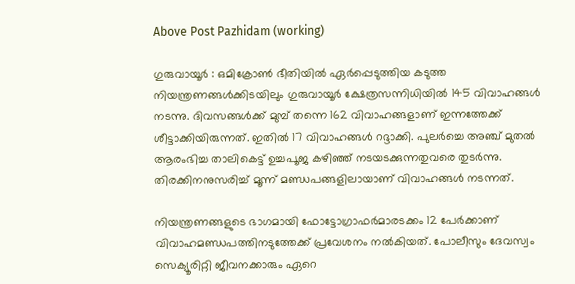Above Post Pazhidam (working)

ഗുരുവായൂർ : ഒമിക്രോൺ ഭീതിയിൽ ഏർപ്പെടുത്തിയ കടുത്ത നിയന്ത്രണങ്ങള്‍ക്കിടയിലും ഗുരുവായൂര്‍ ക്ഷേത്രസന്നിധിയില്‍ 145 വിവാഹങ്ങള്‍ നടന്നു. ദിവസങ്ങള്‍ക്ക് മുമ്പ് തന്നെ 162 വിവാഹങ്ങളാണ് ഇന്നത്തേക്ക് ശീട്ടാക്കിയിരുന്നത്. ഇതില്‍ 17 വിവാഹങ്ങള്‍ റദ്ദാക്കി. പുലര്‍ച്ചെ അഞ്ച് മുതല്‍ ആരംഭിച്ച താലികെട്ട് ഉച്ചപൂജ കഴിഞ്ഞ് നടയടക്കുന്നതുവരെ തുടര്‍ന്നു. തിരക്കിനനുസരിച്ച് മൂന്ന് മണ്ഡപങ്ങളിലായാണ് വിവാഹങ്ങള്‍ നടന്നത്.

നിയന്ത്രണങ്ങളുടെ ഭാഗമായി ഫോട്ടോഗ്രാഫര്‍മാരടക്കം 12 പേര്‍ക്കാണ് വിവാഹമണ്ഡപത്തിനടുത്തേക്ക് പ്രവേശനം നല്‍കിയത്. പോലീസും ദേവസ്വം സെക്യൂരിറ്റി ജീവനക്കാരും ഏറെ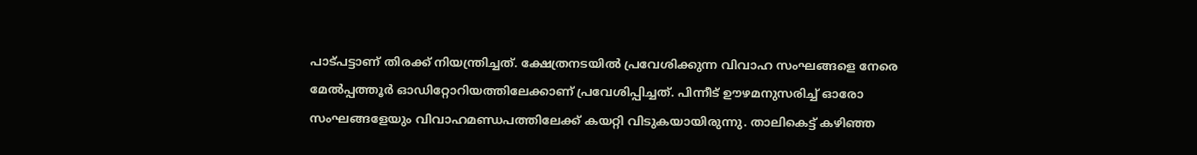പാട്പട്ടാണ് തിരക്ക് നിയന്ത്രിച്ചത്. ക്ഷേത്രനടയില്‍ പ്രവേശിക്കുന്ന വിവാഹ സംഘങ്ങളെ നേരെ മേല്‍പ്പത്തൂര്‍ ഓഡിറ്റോറിയത്തിലേക്കാണ് പ്രവേശിപ്പിച്ചത്. പിന്നീട് ഊഴമനുസരിച്ച് ഓരോ സംഘങ്ങളേയും വിവാഹമണ്ഡപത്തിലേക്ക് കയറ്റി വിടുകയായിരുന്നു. താലികെട്ട് കഴിഞ്ഞ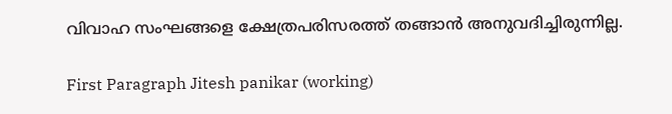വിവാഹ സംഘങ്ങളെ ക്ഷേത്രപരിസരത്ത് തങ്ങാന്‍ അനുവദിച്ചിരുന്നില്ല.

First Paragraph Jitesh panikar (working)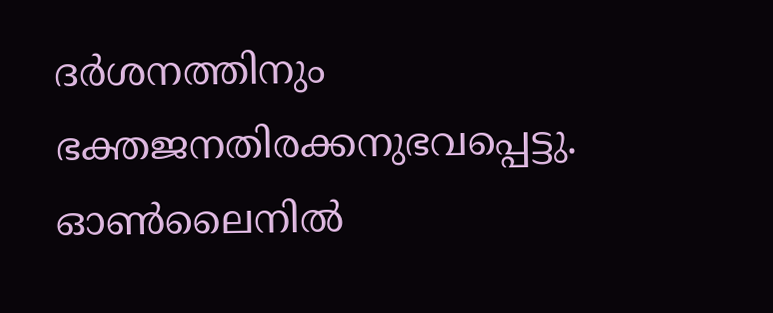ദര്‍ശനത്തിനും ഭക്തജനതിരക്കനുഭവപ്പെട്ടു. ഓണ്‍ലൈനില്‍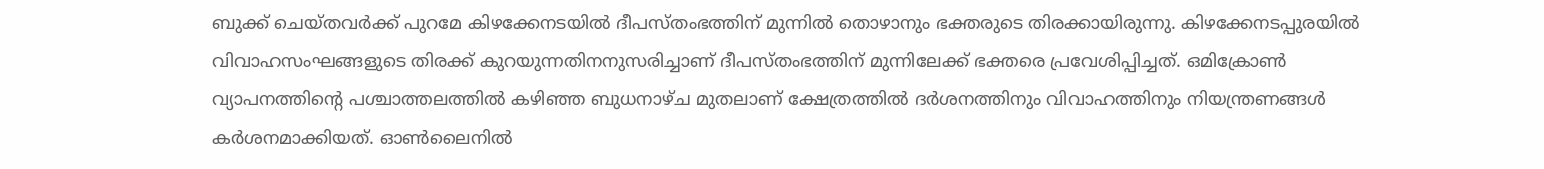ബുക്ക് ചെയ്തവര്‍ക്ക് പുറമേ കിഴക്കേനടയില്‍ ദീപസ്തംഭത്തിന് മുന്നില്‍ തൊഴാനും ഭക്തരുടെ തിരക്കായിരുന്നു. കിഴക്കേനടപ്പുരയില്‍ വിവാഹസംഘങ്ങളുടെ തിരക്ക് കുറയുന്നതിനനുസരിച്ചാണ് ദീപസ്തംഭത്തിന് മുന്നിലേക്ക് ഭക്തരെ പ്രവേശിപ്പിച്ചത്. ഒമിക്രോണ്‍ വ്യാപനത്തിന്റെ പശ്ചാത്തലത്തില്‍ കഴിഞ്ഞ ബുധനാഴ്ച മുതലാണ് ക്ഷേത്രത്തില്‍ ദര്‍ശനത്തിനും വിവാഹത്തിനും നിയന്ത്രണങ്ങള്‍ കര്‍ശനമാക്കിയത്. ഓണ്‍ലൈനില്‍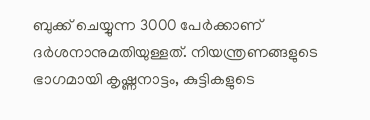ബുക്ക് ചെയ്യുന്ന 3000 പേര്‍ക്കാണ് ദര്‍ശനാനുമതിയുള്ളത്. നിയന്ത്രണങ്ങളുടെ ഭാഗമായി കൃഷ്ണനാട്ടം, കുട്ടികളുടെ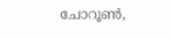ചോറൂണ്‍,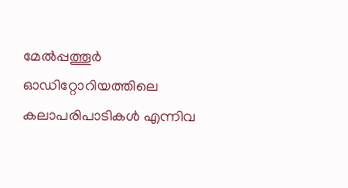മേല്‍പ്പത്തൂര്‍ ഓഡിറ്റോറിയത്തിലെ കലാപരിപാടികള്‍ എന്നിവ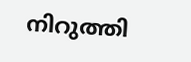നിറുത്തി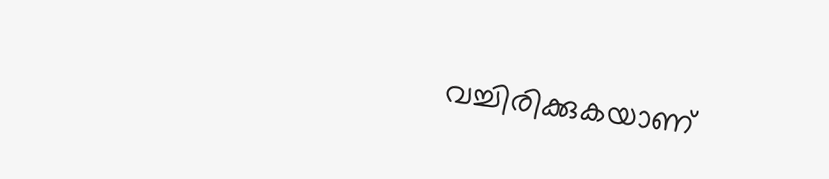വച്ചിരിക്കുകയാണ്